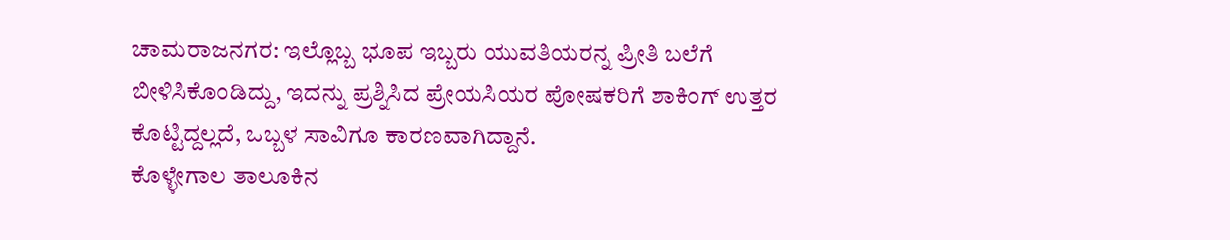ಚಾಮರಾಜನಗರ: ಇಲ್ಲೊಬ್ಬ ಭೂಪ ಇಬ್ಬರು ಯುವತಿಯರನ್ನ ಪ್ರೀತಿ ಬಲೆಗೆ ಬೀಳಿಸಿಕೊಂಡಿದ್ದು, ಇದನ್ನು ಪ್ರಶ್ನಿಸಿದ ಪ್ರೇಯಸಿಯರ ಪೋಷಕರಿಗೆ ಶಾಕಿಂಗ್ ಉತ್ತರ ಕೊಟ್ಟಿದ್ದಲ್ಲದೆ, ಒಬ್ಬಳ ಸಾವಿಗೂ ಕಾರಣವಾಗಿದ್ದಾನೆ.
ಕೊಳ್ಳೇಗಾಲ ತಾಲೂಕಿನ‌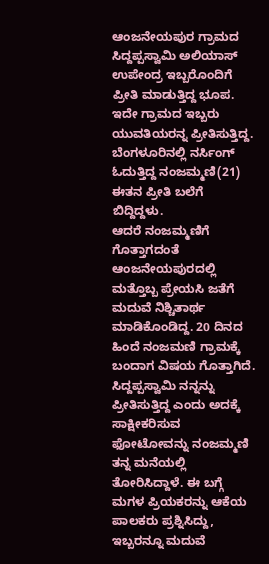ಆಂಜನೇಯಪುರ ಗ್ರಾಮದ ಸಿದ್ದಪ್ಪಸ್ವಾಮಿ ಅಲಿಯಾಸ್ ಉಪೇಂದ್ರ ಇಬ್ಬರೊಂದಿಗೆ ಪ್ರೀತಿ ಮಾಡುತ್ತಿದ್ದ ಭೂಪ. ಇದೇ ಗ್ರಾಮದ ಇಬ್ಬರು ಯುವತಿಯರನ್ನ ಪ್ರೀತಿಸುತ್ತಿದ್ದ. ಬೆಂಗಳೂರಿನಲ್ಲಿ ನರ್ಸಿಂಗ್ ಓದುತ್ತಿದ್ದ ನಂಜಮ್ಮಣಿ(21) ಈತನ ಪ್ರೀತಿ ಬಲೆಗೆ ಬಿದ್ದಿದ್ದಳು.
ಆದರೆ ನಂಜಮ್ಮಣಿಗೆ ಗೊತ್ತಾಗದಂತೆ ಆಂಜನೇಯಪುರದಲ್ಲಿ ಮತ್ತೊಬ್ಬ ಪ್ರೇಯಸಿ ಜತೆಗೆ ಮದುವೆ ನಿಶ್ಚಿತಾರ್ಥ ಮಾಡಿಕೊಂಡಿದ್ದ. 20 ದಿನದ ಹಿಂದೆ ನಂಜಮಣಿ ಗ್ರಾಮಕ್ಕೆ ಬಂದಾಗ ವಿಷಯ ಗೊತ್ತಾಗಿದೆ. ಸಿದ್ದಪ್ಪಸ್ವಾಮಿ ನನ್ನನ್ನು ಪ್ರೀತಿಸುತ್ತಿದ್ದ ಎಂದು ಅದಕ್ಕೆ ಸಾಕ್ಷೀಕರಿಸುವ ಫೋಟೋವನ್ನು ನಂಜಮ್ಮಣಿ ತನ್ನ ಮನೆಯಲ್ಲಿ ತೋರಿಸಿದ್ದಾಳೆ. ಈ ಬಗ್ಗೆ ಮಗಳ ಪ್ರಿಯಕರನ್ನು ಆಕೆಯ ಪಾಲಕರು ಪ್ರಶ್ನಿಸಿದ್ದು, ಇಬ್ಬರನ್ನೂ ಮದುವೆ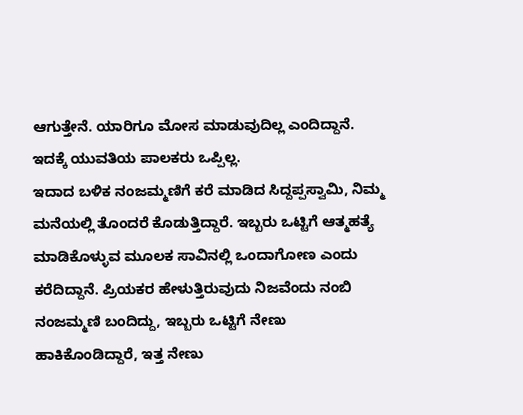ಆಗುತ್ತೇನೆ. ಯಾರಿಗೂ ಮೋಸ ಮಾಡುವುದಿಲ್ಲ ಎಂದಿದ್ದಾನೆ. ಇದಕ್ಕೆ ಯುವತಿಯ ಪಾಲಕರು ಒಪ್ಪಿಲ್ಲ.
ಇದಾದ ಬಳಿಕ ನಂಜಮ್ಮಣಿಗೆ ಕರೆ ಮಾಡಿದ ಸಿದ್ದಪ್ಪಸ್ವಾಮಿ, ನಿಮ್ಮ‌ ಮನೆಯಲ್ಲಿ ತೊಂದರೆ ಕೊಡುತ್ತಿದ್ದಾರೆ. ಇಬ್ಬರು ಒಟ್ಟಿಗೆ ಆತ್ಮಹತ್ಯೆ ಮಾಡಿಕೊಳ್ಳುವ ಮೂಲಕ ಸಾವಿನಲ್ಲಿ ಒಂದಾಗೋಣ ಎಂದು ಕರೆದಿದ್ದಾನೆ. ಪ್ರಿಯಕರ ಹೇಳುತ್ತಿರುವುದು ನಿಜವೆಂದು ನಂಬಿ ನಂಜಮ್ಮಣಿ ಬಂದಿದ್ದು, ಇಬ್ಬರು ಒಟ್ಟಿಗೆ ನೇಣು ಹಾಕಿಕೊಂಡಿದ್ದಾರೆ, ಇತ್ತ ನೇಣು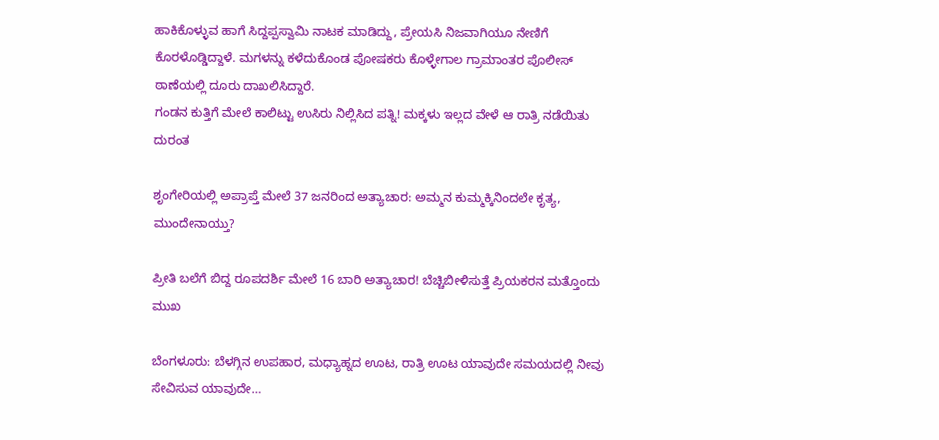ಹಾಕಿಕೊಳ್ಳುವ ಹಾಗೆ ಸಿದ್ದಪ್ಪಸ್ವಾಮಿ ನಾಟಕ ಮಾಡಿದ್ದು, ಪ್ರೇಯಸಿ ನಿಜವಾಗಿಯೂ ನೇಣಿಗೆ ಕೊರಳೊಡ್ಡಿದ್ದಾಳೆ. ಮಗಳನ್ನು ಕಳೆದುಕೊಂಡ ಪೋಷಕರು ಕೊಳ್ಳೇಗಾಲ ಗ್ರಾಮಾಂತರ ಪೊಲೀಸ್ ಠಾಣೆಯಲ್ಲಿ ದೂರು ದಾಖಲಿಸಿದ್ದಾರೆ.
ಗಂಡನ ಕುತ್ತಿಗೆ ಮೇಲೆ ಕಾಲಿಟ್ಟು ಉಸಿರು ನಿಲ್ಲಿಸಿದ ಪತ್ನಿ! ಮಕ್ಕಳು ಇಲ್ಲದ ವೇಳೆ ಆ ರಾತ್ರಿ ನಡೆಯಿತು ದುರಂತ

ಶೃಂಗೇರಿಯಲ್ಲಿ ಅಪ್ರಾಪ್ತೆ ಮೇಲೆ 37 ಜನರಿಂದ ಅತ್ಯಾಚಾರ: ಅಮ್ಮನ ಕುಮ್ಮಕ್ಕಿನಿಂದಲೇ ಕೃತ್ಯ, ಮುಂದೇನಾಯ್ತು?

ಪ್ರೀತಿ ಬಲೆಗೆ ಬಿದ್ದ ರೂಪದರ್ಶಿ ಮೇಲೆ 16 ಬಾರಿ ಅತ್ಯಾಚಾರ! ಬೆಚ್ಚಿಬೀಳಿಸುತ್ತೆ ಪ್ರಿಯಕರನ ಮತ್ತೊಂದು ಮುಖ

ಬೆಂಗಳೂರು: ಬೆಳಗ್ಗಿನ ಉಪಹಾರ, ಮಧ್ಯಾಹ್ನದ ಊಟ, ರಾತ್ರಿ ಊಟ ಯಾವುದೇ ಸಮಯದಲ್ಲಿ ನೀವು ಸೇವಿಸುವ ಯಾವುದೇ…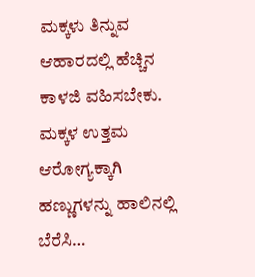ಮಕ್ಕಳು ತಿನ್ನುವ ಆಹಾರದಲ್ಲಿ ಹೆಚ್ಚಿನ ಕಾಳಜಿ ವಹಿಸಬೇಕು. ಮಕ್ಕಳ ಉತ್ತಮ ಆರೋಗ್ಯಕ್ಕಾಗಿ ಹಣ್ಣುಗಳನ್ನು ಹಾಲಿನಲ್ಲಿ ಬೆರೆಸಿ…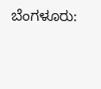ಬೆಂಗಳೂರು: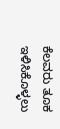ಕೆಲವರು ತೂಕ ಇಳಿಸಿಕೊಳ್ಳಲು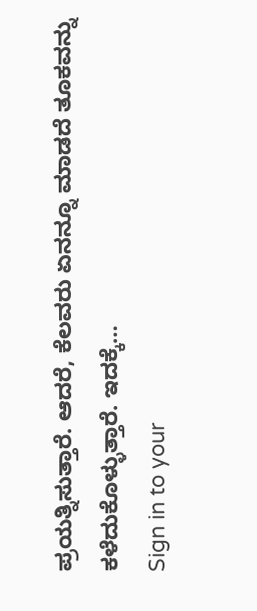ಪ್ರಯತ್ನಿಸುತ್ತಾರೆ. ಆದರೆ, ಕೆಲವರು ಏನನ್ನೂ ಮಾಡದೆ ತೂಕವನ್ನು ಕಳೆದುಕೊಳ್ಳುತ್ತಾರೆ. ಇದಕ್ಕೆ…
Sign in to your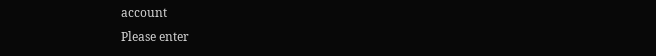account
Please enter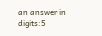an answer in digits:5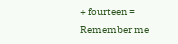+ fourteen =
Remember me